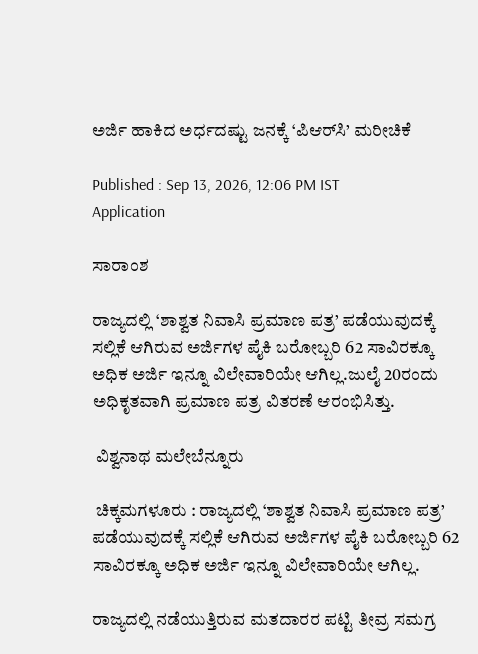ಅರ್ಜಿ ಹಾಕಿದ ಅರ್ಧದಷ್ಟು ಜನಕ್ಕೆ ‘ಪಿಆರ್‌ಸಿ’ ಮರೀಚಿಕೆ

Published : Sep 13, 2026, 12:06 PM IST
Application

ಸಾರಾಂಶ

ರಾಜ್ಯದಲ್ಲಿ ‘ಶಾಶ್ವತ ನಿವಾಸಿ ಪ್ರಮಾಣ ಪತ್ರ’ ಪಡೆಯುವುದಕ್ಕೆ ಸಲ್ಲಿಕೆ ಆಗಿರುವ ಅರ್ಜಿಗಳ ಪೈಕಿ ಬರೋಬ್ಬರಿ 62 ಸಾವಿರಕ್ಕೂ ಅಧಿಕ ಅರ್ಜಿ ಇನ್ನೂ ವಿಲೇವಾರಿಯೇ ಆಗಿಲ್ಲ.ಜುಲೈ 20ರಂದು ಅಧಿಕೃತವಾಗಿ ಪ್ರಮಾಣ ಪತ್ರ ವಿತರಣೆ ಆರಂಭಿಸಿತ್ತು.

 ವಿಶ್ವನಾಥ ಮಲೇಬೆನ್ನೂರು

 ಚಿಕ್ಕಮಗಳೂರು : ರಾಜ್ಯದಲ್ಲಿ ‘ಶಾಶ್ವತ ನಿವಾಸಿ ಪ್ರಮಾಣ ಪತ್ರ’ ಪಡೆಯುವುದಕ್ಕೆ ಸಲ್ಲಿಕೆ ಆಗಿರುವ ಅರ್ಜಿಗಳ ಪೈಕಿ ಬರೋಬ್ಬರಿ 62 ಸಾವಿರಕ್ಕೂ ಅಧಿಕ ಅರ್ಜಿ ಇನ್ನೂ ವಿಲೇವಾರಿಯೇ ಆಗಿಲ್ಲ.

ರಾಜ್ಯದಲ್ಲಿ ನಡೆಯುತ್ತಿರುವ ಮತದಾರರ ಪಟ್ಟಿ ತೀವ್ರ ಸಮಗ್ರ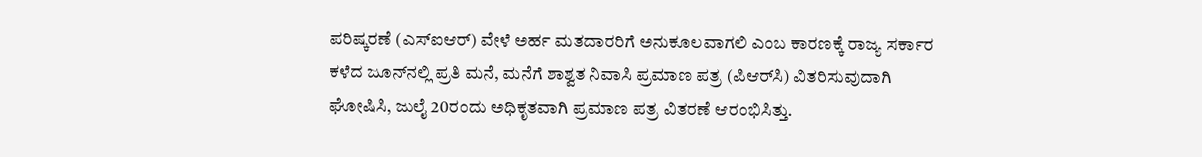ಪರಿಷ್ಕರಣೆ (ಎಸ್‌ಐಆರ್‌) ವೇಳೆ ಅರ್ಹ ಮತದಾರರಿಗೆ ಅನುಕೂಲವಾಗಲಿ ಎಂಬ ಕಾರಣಕ್ಕೆ ರಾಜ್ಯ ಸರ್ಕಾರ ಕಳೆದ ಜೂನ್‌ನಲ್ಲಿ ಪ್ರತಿ ಮನೆ, ಮನೆಗೆ ಶಾಶ್ವತ ನಿವಾಸಿ ಪ್ರಮಾಣ ಪತ್ರ (ಪಿಆರ್‌ಸಿ) ವಿತರಿಸುವುದಾಗಿ ಘೋಷಿಸಿ, ಜುಲೈ 20ರಂದು ಅಧಿಕೃತವಾಗಿ ಪ್ರಮಾಣ ಪತ್ರ ವಿತರಣೆ ಆರಂಭಿಸಿತ್ತು.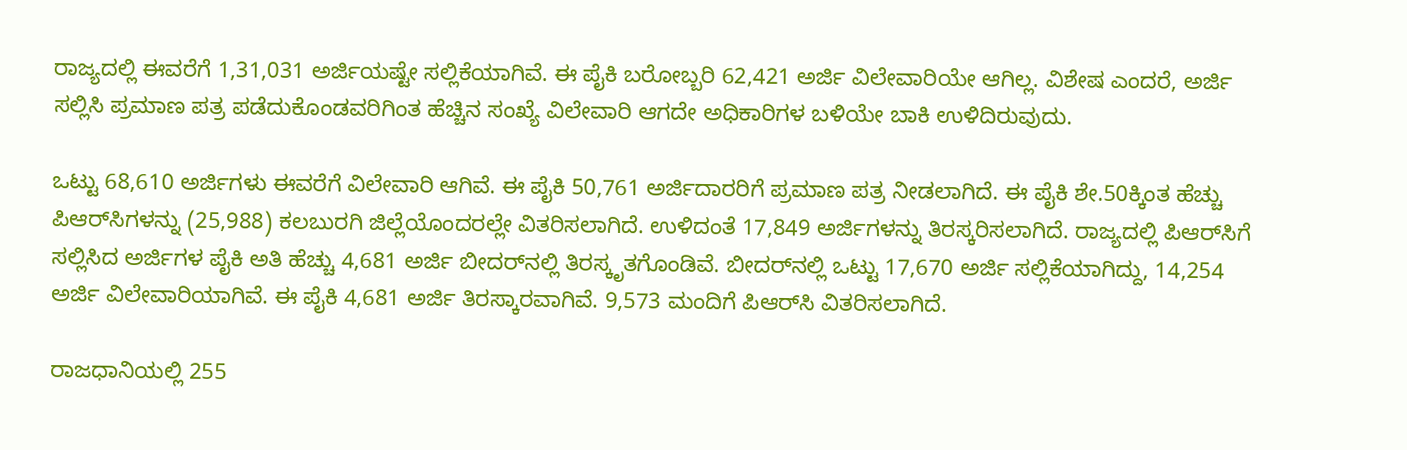ರಾಜ್ಯದಲ್ಲಿ ಈವರೆಗೆ 1,31,031 ಅರ್ಜಿಯಷ್ಟೇ ಸಲ್ಲಿಕೆಯಾಗಿವೆ. ಈ ಪೈಕಿ ಬರೋಬ್ಬರಿ 62,421 ಅರ್ಜಿ ವಿಲೇವಾರಿಯೇ ಆಗಿಲ್ಲ. ವಿಶೇಷ ಎಂದರೆ, ಅರ್ಜಿ ಸಲ್ಲಿಸಿ ಪ್ರಮಾಣ ಪತ್ರ ಪಡೆದುಕೊಂಡವರಿಗಿಂತ ಹೆಚ್ಚಿನ ಸಂಖ್ಯೆ ವಿಲೇವಾರಿ ಆಗದೇ ಅಧಿಕಾರಿಗಳ ಬಳಿಯೇ ಬಾಕಿ ಉಳಿದಿರುವುದು.

ಒಟ್ಟು 68,610 ಅರ್ಜಿಗಳು ಈವರೆಗೆ ವಿಲೇವಾರಿ ಆಗಿವೆ. ಈ ಪೈಕಿ 50,761 ಅರ್ಜಿದಾರರಿಗೆ ಪ್ರಮಾಣ ಪತ್ರ ನೀಡಲಾಗಿದೆ. ಈ ಪೈಕಿ ಶೇ.50ಕ್ಕಿಂತ ಹೆಚ್ಚು ಪಿಆರ್‌ಸಿಗಳನ್ನು (25,988) ಕಲಬುರಗಿ ಜಿಲ್ಲೆಯೊಂದರಲ್ಲೇ ವಿತರಿಸಲಾಗಿದೆ. ಉಳಿದಂತೆ 17,849 ಅರ್ಜಿಗಳನ್ನು ತಿರಸ್ಕರಿಸಲಾಗಿದೆ. ರಾಜ್ಯದಲ್ಲಿ ಪಿಆರ್‌ಸಿಗೆ ಸಲ್ಲಿಸಿದ ಅರ್ಜಿಗಳ ಪೈಕಿ ಅತಿ ಹೆಚ್ಚು 4,681 ಅರ್ಜಿ ಬೀದರ್‌ನಲ್ಲಿ ತಿರಸ್ಕೃತಗೊಂಡಿವೆ. ಬೀದರ್‌ನಲ್ಲಿ ಒಟ್ಟು 17,670 ಅರ್ಜಿ ಸಲ್ಲಿಕೆಯಾಗಿದ್ದು, 14,254 ಅರ್ಜಿ ವಿಲೇವಾರಿಯಾಗಿವೆ. ಈ ಪೈಕಿ 4,681 ಅರ್ಜಿ ತಿರಸ್ಕಾರವಾಗಿವೆ. 9,573 ಮಂದಿಗೆ ಪಿಆರ್‌ಸಿ ವಿತರಿಸಲಾಗಿದೆ.

ರಾಜಧಾನಿಯಲ್ಲಿ 255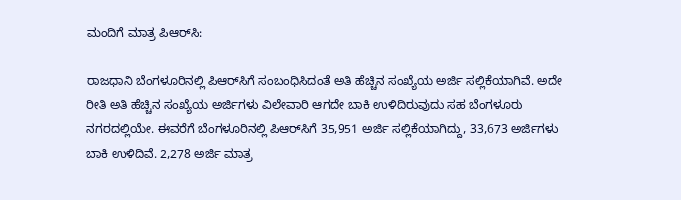ಮಂದಿಗೆ ಮಾತ್ರ ಪಿಆರ್‌ಸಿ:

ರಾಜಧಾನಿ ಬೆಂಗಳೂರಿನಲ್ಲಿ ಪಿಆರ್‌ಸಿಗೆ ಸಂಬಂಧಿಸಿದಂತೆ ಅತಿ ಹೆಚ್ಚಿನ ಸಂಖ್ಯೆಯ ಅರ್ಜಿ ಸಲ್ಲಿಕೆಯಾಗಿವೆ. ಅದೇ ರೀತಿ ಅತಿ ಹೆಚ್ಚಿನ ಸಂಖ್ಯೆಯ ಅರ್ಜಿಗಳು ವಿಲೇವಾರಿ ಆಗದೇ ಬಾಕಿ ಉಳಿದಿರುವುದು ಸಹ ಬೆಂಗಳೂರು ನಗರದಲ್ಲಿಯೇ. ಈವರೆಗೆ ಬೆಂಗಳೂರಿನಲ್ಲಿ ಪಿಆರ್‌ಸಿಗೆ 35,951 ಅರ್ಜಿ ಸಲ್ಲಿಕೆಯಾಗಿದ್ದು, 33,673 ಅರ್ಜಿಗಳು ಬಾಕಿ ಉಳಿದಿವೆ. 2,278 ಅರ್ಜಿ ಮಾತ್ರ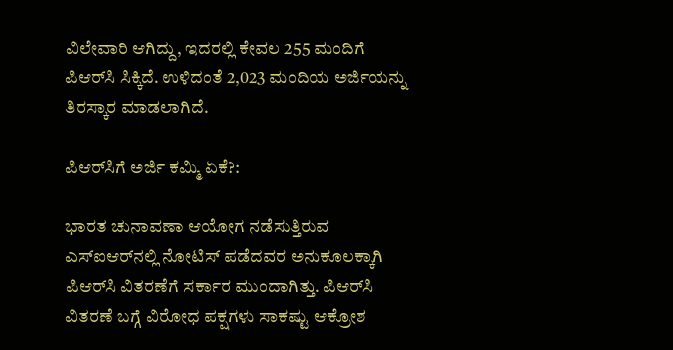ವಿಲೇವಾರಿ ಆಗಿದ್ದು, ಇದರಲ್ಲಿ ಕೇವಲ 255 ಮಂದಿಗೆ ಪಿಆರ್‌ಸಿ ಸಿಕ್ಕಿದೆ. ಉಳಿದಂತೆ 2,023 ಮಂದಿಯ ಅರ್ಜಿಯನ್ನು ತಿರಸ್ಕಾರ ಮಾಡಲಾಗಿದೆ.

ಪಿಆರ್‌ಸಿಗೆ ಅರ್ಜಿ ಕಮ್ಮಿ ಏಕೆ?:

ಭಾರತ ಚುನಾವಣಾ ಆಯೋಗ ನಡೆಸುತ್ತಿರುವ ಎಸ್‌ಐಆರ್‌ನಲ್ಲಿ ನೋಟಿಸ್‌ ಪಡೆದವರ ಅನುಕೂಲಕ್ಕಾಗಿ ಪಿಆರ್‌ಸಿ ವಿತರಣೆಗೆ ಸರ್ಕಾರ ಮುಂದಾಗಿತ್ತು. ಪಿಆರ್‌ಸಿ ವಿತರಣೆ ಬಗ್ಗೆ ವಿರೋಧ ಪಕ್ಷಗಳು ಸಾಕಷ್ಟು ಆಕ್ರೋಶ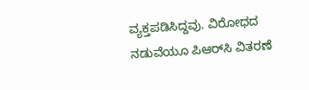ವ್ಯಕ್ತಪಡಿಸಿದ್ದವು. ವಿರೋಧದ ನಡುವೆಯೂ ಪಿಆರ್‌ಸಿ ವಿತರಣೆ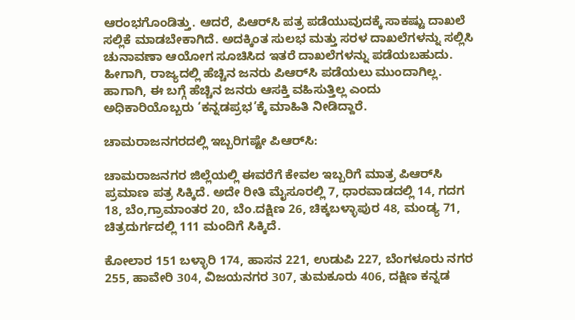ಆರಂಭಗೊಂಡಿತ್ತು. ಆದರೆ, ಪಿಆರ್‌ಸಿ ಪತ್ರ ಪಡೆಯುವುದಕ್ಕೆ ಸಾಕಷ್ಟು ದಾಖಲೆ ಸಲ್ಲಿಕೆ ಮಾಡಬೇಕಾಗಿದೆ. ಅದಕ್ಕಿಂತ ಸುಲಭ ಮತ್ತು ಸರಳ ದಾಖಲೆಗಳನ್ನು ಸಲ್ಲಿಸಿ ಚುನಾವಣಾ ಆಯೋಗ ಸೂಚಿಸಿದ ಇತರೆ ದಾಖಲೆಗಳನ್ನು ಪಡೆಯಬಹುದು. ಹೀಗಾಗಿ, ರಾಜ್ಯದಲ್ಲಿ ಹೆಚ್ಚಿನ ಜನರು ಪಿಆರ್‌ಸಿ ಪಡೆಯಲು ಮುಂದಾಗಿಲ್ಲ. ಹಾಗಾಗಿ, ಈ ಬಗ್ಗೆ ಹೆಚ್ಚಿನ ಜನರು ಆಸಕ್ತಿ ವಹಿಸುತ್ತಿಲ್ಲ ಎಂದು ಅಧಿಕಾರಿಯೊಬ್ಬರು ‘ಕನ್ನಡಪ್ರಭ’ಕ್ಕೆ ಮಾಹಿತಿ ನೀಡಿದ್ದಾರೆ.

ಚಾಮರಾಜನಗರದಲ್ಲಿ ಇಬ್ಬರಿಗಷ್ಟೇ ಪಿಆರ್‌ಸಿ:

ಚಾಮರಾಜನಗರ ಜಿಲ್ಲೆಯಲ್ಲಿ ಈವರೆಗೆ ಕೇವಲ ಇಬ್ಬರಿಗೆ ಮಾತ್ರ ಪಿಆರ್‌ಸಿ ಪ್ರಮಾಣ ಪತ್ರ ಸಿಕ್ಕಿದೆ. ಅದೇ ರೀತಿ ಮೈಸೂರಲ್ಲಿ 7, ಧಾರವಾಡದಲ್ಲಿ 14, ಗದಗ 18, ಬೆಂ,ಗ್ರಾಮಾಂತರ 20, ಬೆಂ.ದಕ್ಷಿಣ 26, ಚಿಕ್ಕಬಳ್ಳಾಪುರ 48, ಮಂಡ್ಯ 71, ಚಿತ್ರದುರ್ಗದಲ್ಲಿ 111 ಮಂದಿಗೆ ಸಿಕ್ಕಿದೆ.

ಕೋಲಾರ 151 ಬಳ್ಳಾರಿ 174, ಹಾಸನ 221, ಉಡುಪಿ 227, ಬೆಂಗಳೂರು ನಗರ 255, ಹಾವೇರಿ 304, ವಿಜಯನಗರ 307, ತುಮಕೂರು 406, ದಕ್ಷಿಣ ಕನ್ನಡ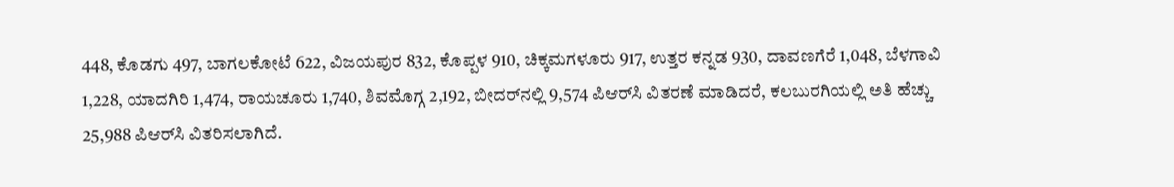448, ಕೊಡಗು 497, ಬಾಗಲಕೋಟೆ 622, ವಿಜಯಪುರ 832, ಕೊಪ್ಪಳ 910, ಚಿಕ್ಕಮಗಳೂರು 917, ಉತ್ತರ ಕನ್ನಡ 930, ದಾವಣಗೆರೆ 1,048, ಬೆಳಗಾವಿ 1,228, ಯಾದಗಿರಿ 1,474, ರಾಯಚೂರು 1,740, ಶಿವಮೊಗ್ಗ 2,192, ಬೀದರ್‌ನಲ್ಲಿ 9,574 ಪಿಆರ್‌ಸಿ ವಿತರಣೆ ಮಾಡಿದರೆ, ಕಲಬುರಗಿಯಲ್ಲಿ ಅತಿ ಹೆಚ್ಚು 25,988 ಪಿಆರ್‌ಸಿ ವಿತರಿಸಲಾಗಿದೆ.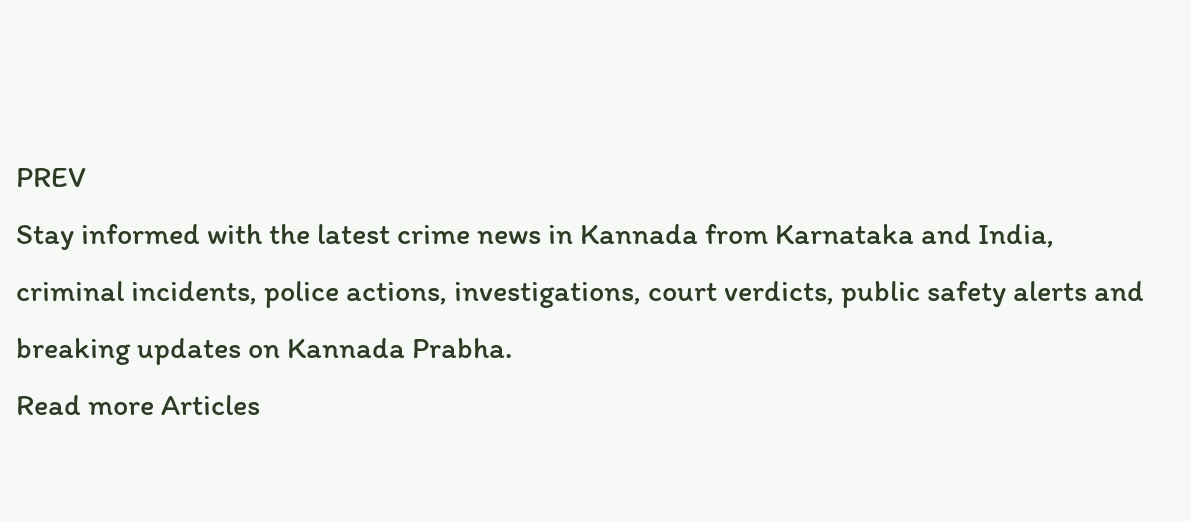PREV
Stay informed with the latest crime news in Kannada from Karnataka and India, criminal incidents, police actions, investigations, court verdicts, public safety alerts and breaking updates on Kannada Prabha.
Read more Articles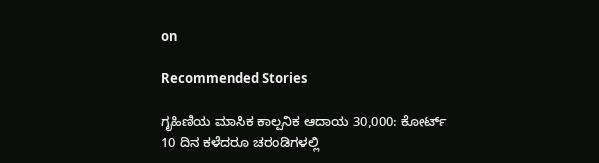on

Recommended Stories

ಗೃಹಿಣಿಯ ಮಾಸಿಕ ಕಾಲ್ಪನಿಕ ಆದಾಯ 30,000: ಕೋರ್ಟ್‌
10 ದಿನ ಕಳೆದರೂ ಚರಂಡಿಗಳಲ್ಲಿ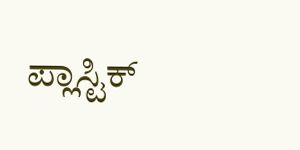ಪ್ಲಾಸ್ಟಿಕ್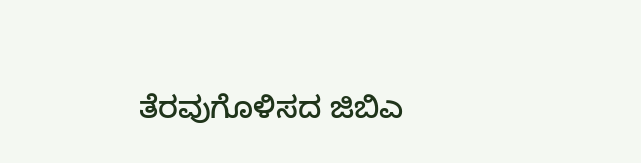ತೆರವುಗೊಳಿಸದ ಜಿಬಿಎ